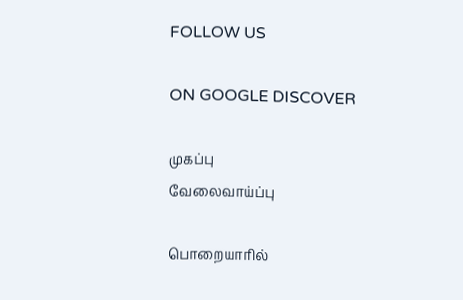FOLLOW US

ON GOOGLE DISCOVER

முகப்பு
வேலைவாய்ப்பு

பொறையாரில்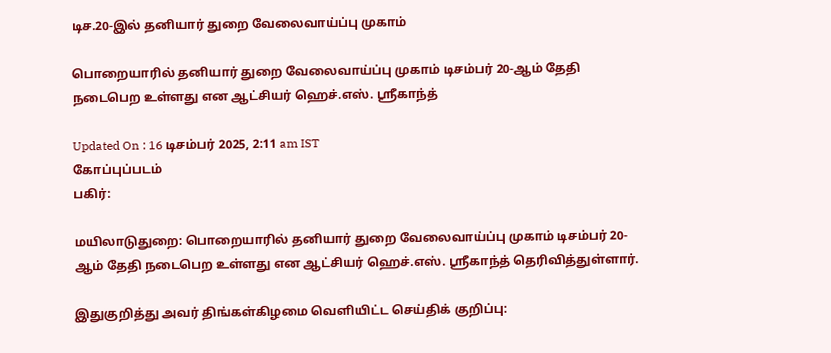டிச.20-இல் தனியார் துறை வேலைவாய்ப்பு முகாம்

பொறையாரில் தனியார் துறை வேலைவாய்ப்பு முகாம் டிசம்பர் 20-ஆம் தேதி நடைபெற உள்ளது என ஆட்சியர் ஹெச்.எஸ். ஸ்ரீகாந்த்

Updated On : 16 டிசம்பர் 2025, 2:11 am IST
கோப்புப்படம்
பகிர்:

மயிலாடுதுறை: பொறையாரில் தனியார் துறை வேலைவாய்ப்பு முகாம் டிசம்பர் 20-ஆம் தேதி நடைபெற உள்ளது என ஆட்சியர் ஹெச்.எஸ். ஸ்ரீகாந்த் தெரிவித்துள்ளார்.

இதுகுறித்து அவர் திங்கள்கிழமை வெளியிட்ட செய்திக் குறிப்பு: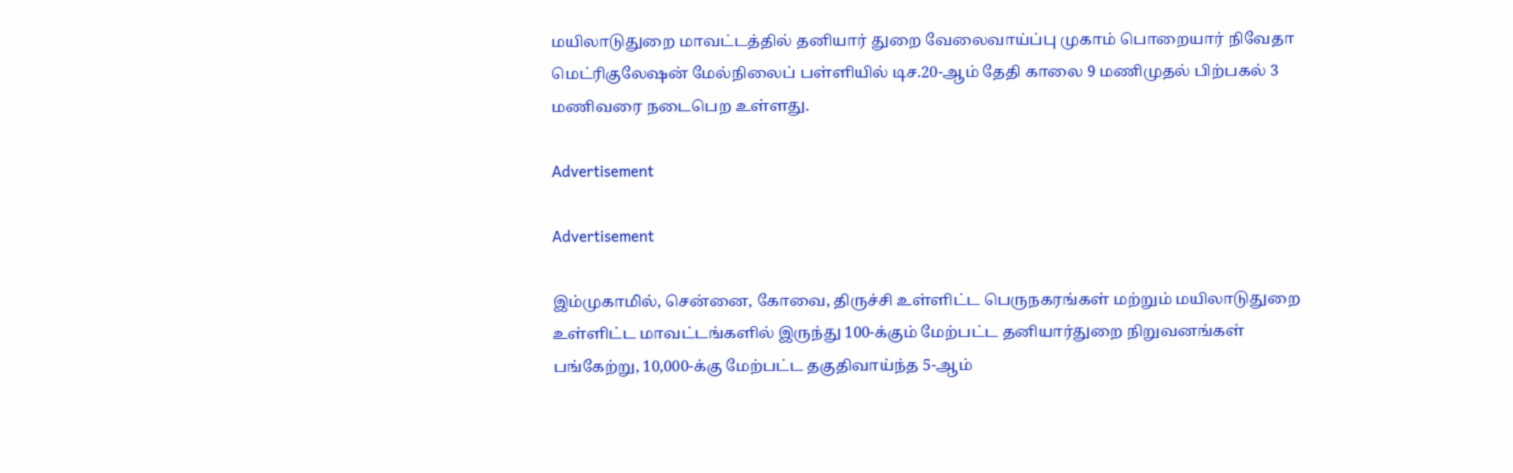மயிலாடுதுறை மாவட்டத்தில் தனியார் துறை வேலைவாய்ப்பு முகாம் பொறையார் நிவேதா மெட்ரிகுலேஷன் மேல்நிலைப் பள்ளியில் டிச.20-ஆம் தேதி காலை 9 மணிமுதல் பிற்பகல் 3 மணிவரை நடைபெற உள்ளது.

Advertisement

Advertisement

இம்முகாமில், சென்னை, கோவை, திருச்சி உள்ளிட்ட பெருநகரங்கள் மற்றும் மயிலாடுதுறை உள்ளிட்ட மாவட்டங்களில் இருந்து 100-க்கும் மேற்பட்ட தனியார்துறை நிறுவனங்கள் பங்கேற்று, 10,000-க்கு மேற்பட்ட தகுதிவாய்ந்த 5-ஆம்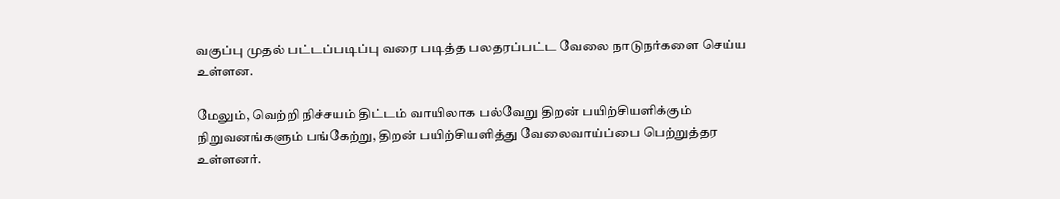வகுப்பு முதல் பட்டப்படிப்பு வரை படித்த பலதரப்பட்ட வேலை நாடுநர்களை செய்ய உள்ளன.

மேலும், வெற்றி நிச்சயம் திட்டம் வாயிலாக பல்வேறு திறன் பயிற்சியளிக்கும் நிறுவனங்களும் பங்கேற்று, திறன் பயிற்சியளித்து வேலைவாய்ப்பை பெற்றுத்தர உள்ளனர்.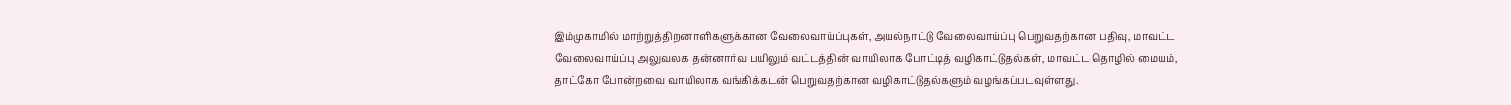இம்முகாமில் மாற்றுத்திறனாளிகளுக்கான வேலைவாய்ப்புகள், அயல்நாட்டு வேலைவாய்ப்பு பெறுவதற்கான பதிவு, மாவட்ட வேலைவாய்ப்பு அலுவலக தன்னார்வ பயிலும் வட்டத்தின் வாயிலாக போட்டித் வழிகாட்டுதல்கள், மாவட்ட தொழில் மையம், தாட்கோ போன்றவை வாயிலாக வங்கிக்கடன் பெறுவதற்கான வழிகாட்டுதல்களும் வழங்கப்படவுள்ளது.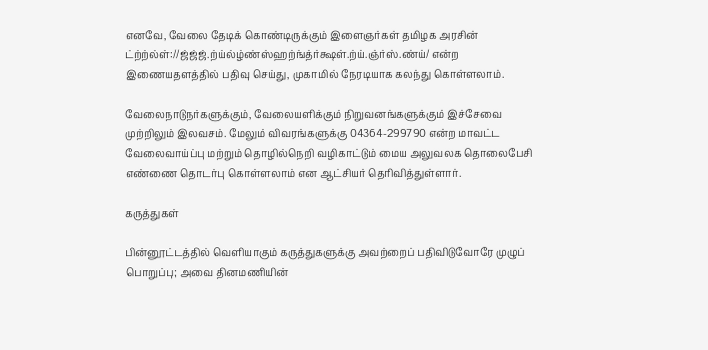எனவே, வேலை தேடிக் கொண்டிருக்கும் இளைஞர்கள் தமிழக அரசின் ட்ற்ற்ல்ள்://ஜ்ஜ்ஜ்.ற்ய்ல்ழ்ண்ஸ்ஹற்ங்த்ர்க்ஷள்.ற்ய்.ஞ்ர்ஸ்.ண்ய்/ என்ற இணையதளத்தில் பதிவு செய்து, முகாமில் நேரடியாக கலந்து கொள்ளலாம்.

வேலைநாடுநர்களுக்கும், வேலையளிக்கும் நிறுவனங்களுக்கும் இச்சேவை முற்றிலும் இலவசம். மேலும் விவரங்களுக்கு 04364-299790 என்ற மாவட்ட வேலைவாய்ப்பு மற்றும் தொழில்நெறி வழிகாட்டும் மைய அலுவலக தொலைபேசி எண்ணை தொடர்பு கொள்ளலாம் என ஆட்சியர் தெரிவித்துள்ளார்.

கருத்துகள்

பின்னூட்டத்தில் வெளியாகும் கருத்துகளுக்கு அவற்றைப் பதிவிடுவோரே முழுப் பொறுப்பு; அவை தினமணியின்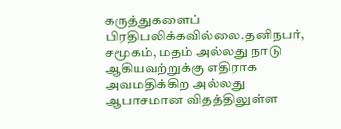கருத்துகளைப் பிரதிபலிக்கவில்லை.தனிநபர், சமூகம், மதம் அல்லது நாடு ஆகியவற்றுக்கு எதிராக அவமதிக்கிற அல்லது ஆபாசமான விதத்திலுள்ள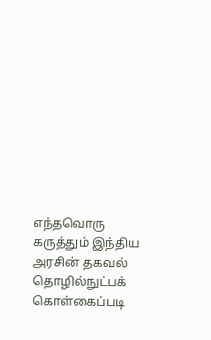எந்தவொரு கருத்தும் இந்திய அரசின் தகவல் தொழில்நுட்பக் கொள்கைப்படி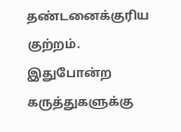தண்டனைக்குரிய குற்றம். இதுபோன்ற கருத்துகளுக்கு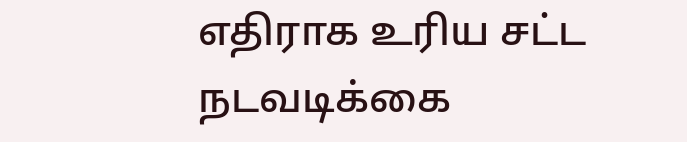எதிராக உரிய சட்ட நடவடிக்கை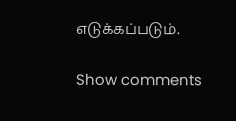எடுக்கப்படும்.

Show comments